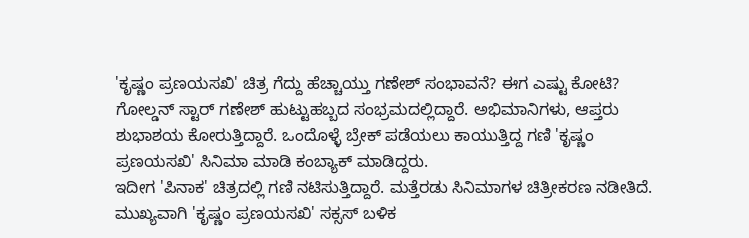'ಕೃಷ್ಣಂ ಪ್ರಣಯಸಖಿ' ಚಿತ್ರ ಗೆದ್ದು ಹೆಚ್ಚಾಯ್ತು ಗಣೇಶ್ ಸಂಭಾವನೆ? ಈಗ ಎಷ್ಟು ಕೋಟಿ?
ಗೋಲ್ಡನ್ ಸ್ಟಾರ್ ಗಣೇಶ್ ಹುಟ್ಟುಹಬ್ಬದ ಸಂಭ್ರಮದಲ್ಲಿದ್ದಾರೆ. ಅಭಿಮಾನಿಗಳು, ಆಪ್ತರು ಶುಭಾಶಯ ಕೋರುತ್ತಿದ್ದಾರೆ. ಒಂದೊಳ್ಳೆ ಬ್ರೇಕ್ ಪಡೆಯಲು ಕಾಯುತ್ತಿದ್ದ ಗಣಿ 'ಕೃಷ್ಣಂ ಪ್ರಣಯಸಖಿ' ಸಿನಿಮಾ ಮಾಡಿ ಕಂಬ್ಯಾಕ್ ಮಾಡಿದ್ದರು.
ಇದೀಗ 'ಪಿನಾಕ' ಚಿತ್ರದಲ್ಲಿ ಗಣಿ ನಟಿಸುತ್ತಿದ್ದಾರೆ. ಮತ್ತೆರಡು ಸಿನಿಮಾಗಳ ಚಿತ್ರೀಕರಣ ನಡೀತಿದೆ. ಮುಖ್ಯವಾಗಿ 'ಕೃಷ್ಣಂ ಪ್ರಣಯಸಖಿ' ಸಕ್ಸಸ್ ಬಳಿಕ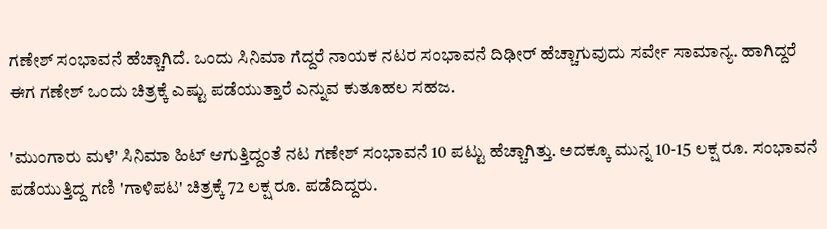ಗಣೇಶ್ ಸಂಭಾವನೆ ಹೆಚ್ಚಾಗಿದೆ. ಒಂದು ಸಿನಿಮಾ ಗೆದ್ದರೆ ನಾಯಕ ನಟರ ಸಂಭಾವನೆ ದಿಢೀರ್ ಹೆಚ್ಚಾಗುವುದು ಸರ್ವೇ ಸಾಮಾನ್ಯ. ಹಾಗಿದ್ದರೆ ಈಗ ಗಣೇಶ್ ಒಂದು ಚಿತ್ರಕ್ಕೆ ಎಷ್ಟು ಪಡೆಯುತ್ತಾರೆ ಎನ್ನುವ ಕುತೂಹಲ ಸಹಜ.

'ಮುಂಗಾರು ಮಳೆ' ಸಿನಿಮಾ ಹಿಟ್ ಆಗುತ್ತಿದ್ದಂತೆ ನಟ ಗಣೇಶ್ ಸಂಭಾವನೆ 10 ಪಟ್ಟು ಹೆಚ್ಚಾಗಿತ್ತು. ಅದಕ್ಕೂ ಮುನ್ನ 10-15 ಲಕ್ಷ ರೂ. ಸಂಭಾವನೆ ಪಡೆಯುತ್ತಿದ್ದ ಗಣಿ 'ಗಾಳಿಪಟ' ಚಿತ್ರಕ್ಕೆ 72 ಲಕ್ಷ ರೂ. ಪಡೆದಿದ್ದರು.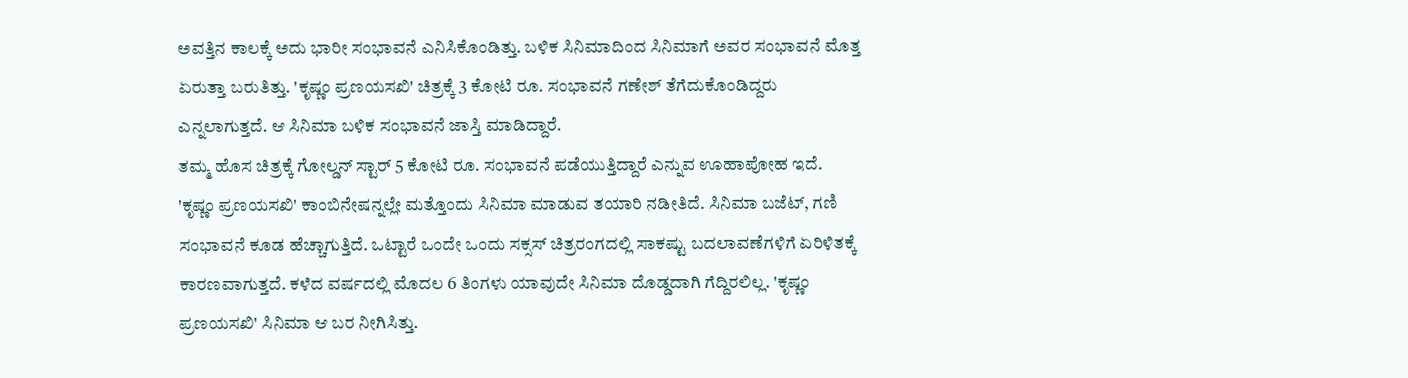ಅವತ್ತಿನ ಕಾಲಕ್ಕೆ ಅದು ಭಾರೀ ಸಂಭಾವನೆ ಎನಿಸಿಕೊಂಡಿತ್ತು. ಬಳಿಕ ಸಿನಿಮಾದಿಂದ ಸಿನಿಮಾಗೆ ಅವರ ಸಂಭಾವನೆ ಮೊತ್ತ ಏರುತ್ತಾ ಬರುತಿತ್ತು. 'ಕೃಷ್ಣಂ ಪ್ರಣಯಸಖಿ' ಚಿತ್ರಕ್ಕೆ 3 ಕೋಟಿ ರೂ. ಸಂಭಾವನೆ ಗಣೇಶ್ ತೆಗೆದುಕೊಂಡಿದ್ದರು ಎನ್ನಲಾಗುತ್ತದೆ. ಆ ಸಿನಿಮಾ ಬಳಿಕ ಸಂಭಾವನೆ ಜಾಸ್ತಿ ಮಾಡಿದ್ದಾರೆ.
ತಮ್ಮ ಹೊಸ ಚಿತ್ರಕ್ಕೆ ಗೋಲ್ಡನ್ ಸ್ಟಾರ್ 5 ಕೋಟಿ ರೂ. ಸಂಭಾವನೆ ಪಡೆಯುತ್ತಿದ್ದಾರೆ ಎನ್ನುವ ಊಹಾಪೋಹ ಇದೆ. 'ಕೃಷ್ಣಂ ಪ್ರಣಯಸಖಿ' ಕಾಂಬಿನೇಷನ್ನಲ್ಲೇ ಮತ್ತೊಂದು ಸಿನಿಮಾ ಮಾಡುವ ತಯಾರಿ ನಡೀತಿದೆ. ಸಿನಿಮಾ ಬಜೆಟ್, ಗಣಿ ಸಂಭಾವನೆ ಕೂಡ ಹೆಚ್ಚಾಗುತ್ತಿದೆ. ಒಟ್ಟಾರೆ ಒಂದೇ ಒಂದು ಸಕ್ಸಸ್ ಚಿತ್ರರಂಗದಲ್ಲಿ ಸಾಕಷ್ಟು ಬದಲಾವಣೆಗಳಿಗೆ ಏರಿಳಿತಕ್ಕೆ ಕಾರಣವಾಗುತ್ತದೆ. ಕಳೆದ ವರ್ಷದಲ್ಲಿ ಮೊದಲ 6 ತಿಂಗಳು ಯಾವುದೇ ಸಿನಿಮಾ ದೊಡ್ಡದಾಗಿ ಗೆದ್ದಿರಲಿಲ್ಲ. 'ಕೃಷ್ಣಂ ಪ್ರಣಯಸಖಿ' ಸಿನಿಮಾ ಆ ಬರ ನೀಗಿಸಿತ್ತು.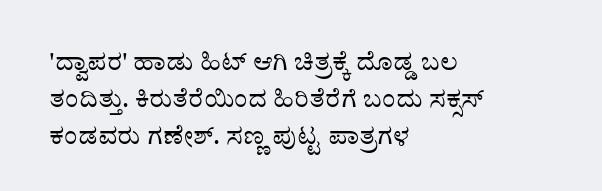'ದ್ವಾಪರ' ಹಾಡು ಹಿಟ್ ಆಗಿ ಚಿತ್ರಕ್ಕೆ ದೊಡ್ಡ ಬಲ ತಂದಿತ್ತು. ಕಿರುತೆರೆಯಿಂದ ಹಿರಿತೆರೆಗೆ ಬಂದು ಸಕ್ಸಸ್ ಕಂಡವರು ಗಣೇಶ್. ಸಣ್ಣ ಪುಟ್ಟ ಪಾತ್ರಗಳ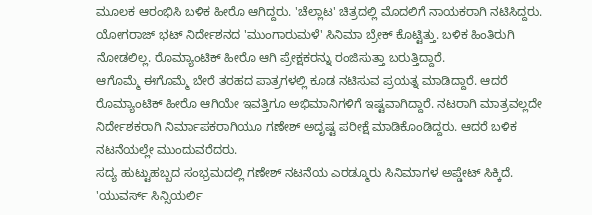ಮೂಲಕ ಆರಂಭಿಸಿ ಬಳಿಕ ಹೀರೊ ಆಗಿದ್ದರು. 'ಚೆಲ್ಲಾಟ' ಚಿತ್ರದಲ್ಲಿ ಮೊದಲಿಗೆ ನಾಯಕರಾಗಿ ನಟಿಸಿದ್ದರು. ಯೋಗರಾಜ್ ಭಟ್ ನಿರ್ದೇಶನದ 'ಮುಂಗಾರುಮಳೆ' ಸಿನಿಮಾ ಬ್ರೇಕ್ ಕೊಟ್ಟಿತ್ತು. ಬಳಿಕ ಹಿಂತಿರುಗಿ ನೋಡಲಿಲ್ಲ. ರೊಮ್ಯಾಂಟಿಕ್ ಹೀರೊ ಆಗಿ ಪ್ರೇಕ್ಷಕರನ್ನು ರಂಜಿಸುತ್ತಾ ಬರುತ್ತಿದ್ದಾರೆ.
ಆಗೊಮ್ಮೆ ಈಗೊಮ್ಮೆ ಬೇರೆ ತರಹದ ಪಾತ್ರಗಳಲ್ಲಿ ಕೂಡ ನಟಿಸುವ ಪ್ರಯತ್ನ ಮಾಡಿದ್ದಾರೆ. ಆದರೆ ರೊಮ್ಯಾಂಟಿಕ್ ಹೀರೊ ಆಗಿಯೇ ಇವತ್ತಿಗೂ ಅಭಿಮಾನಿಗಳಿಗೆ ಇಷ್ಟವಾಗಿದ್ದಾರೆ. ನಟರಾಗಿ ಮಾತ್ರವಲ್ಲದೇ ನಿರ್ದೇಶಕರಾಗಿ ನಿರ್ಮಾಪಕರಾಗಿಯೂ ಗಣೇಶ್ ಅದೃಷ್ಟ ಪರೀಕ್ಷೆ ಮಾಡಿಕೊಂಡಿದ್ದರು. ಆದರೆ ಬಳಿಕ ನಟನೆಯಲ್ಲೇ ಮುಂದುವರೆದರು.
ಸದ್ಯ ಹುಟ್ಟುಹಬ್ಬದ ಸಂಭ್ರಮದಲ್ಲಿ ಗಣೇಶ್ ನಟನೆಯ ಎರಡ್ಮೂರು ಸಿನಿಮಾಗಳ ಅಪ್ಡೇಟ್ ಸಿಕ್ಕಿದೆ. 'ಯುವರ್ಸ್ ಸಿನ್ಸಿಯರ್ಲಿ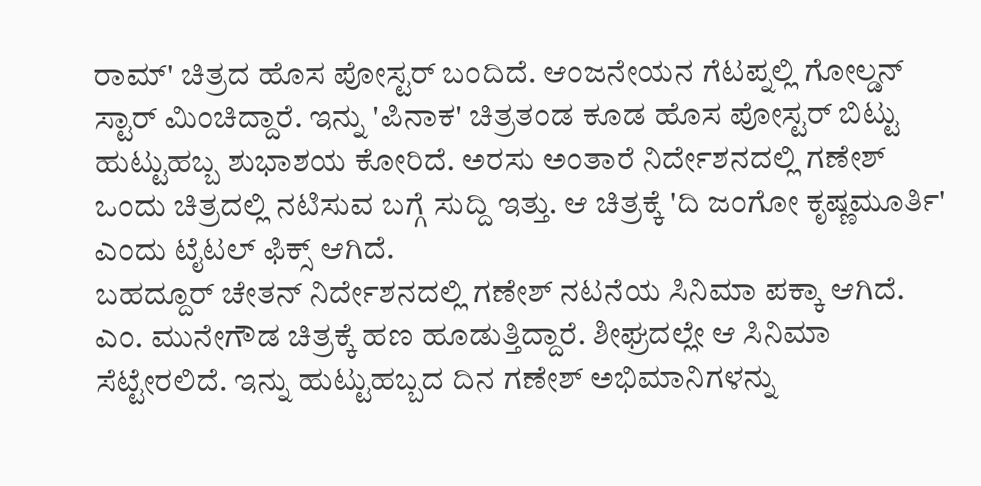ರಾಮ್' ಚಿತ್ರದ ಹೊಸ ಪೋಸ್ಟರ್ ಬಂದಿದೆ. ಆಂಜನೇಯನ ಗೆಟಪ್ನಲ್ಲಿ ಗೋಲ್ಡನ್ ಸ್ಟಾರ್ ಮಿಂಚಿದ್ದಾರೆ. ಇನ್ನು 'ಪಿನಾಕ' ಚಿತ್ರತಂಡ ಕೂಡ ಹೊಸ ಪೋಸ್ಟರ್ ಬಿಟ್ಟು ಹುಟ್ಟುಹಬ್ಬ ಶುಭಾಶಯ ಕೋರಿದೆ. ಅರಸು ಅಂತಾರೆ ನಿರ್ದೇಶನದಲ್ಲಿ ಗಣೇಶ್ ಒಂದು ಚಿತ್ರದಲ್ಲಿ ನಟಿಸುವ ಬಗ್ಗೆ ಸುದ್ದಿ ಇತ್ತು. ಆ ಚಿತ್ರಕ್ಕೆ 'ದಿ ಜಂಗೋ ಕೃಷ್ಣಮೂರ್ತಿ' ಎಂದು ಟೈಟಲ್ ಫಿಕ್ಸ್ ಆಗಿದೆ.
ಬಹದ್ದೂರ್ ಚೇತನ್ ನಿರ್ದೇಶನದಲ್ಲಿ ಗಣೇಶ್ ನಟನೆಯ ಸಿನಿಮಾ ಪಕ್ಕಾ ಆಗಿದೆ. ಎಂ. ಮುನೇಗೌಡ ಚಿತ್ರಕ್ಕೆ ಹಣ ಹೂಡುತ್ತಿದ್ದಾರೆ. ಶೀಘ್ರದಲ್ಲೇ ಆ ಸಿನಿಮಾ ಸೆಟ್ಟೇರಲಿದೆ. ಇನ್ನು ಹುಟ್ಟುಹಬ್ಬದ ದಿನ ಗಣೇಶ್ ಅಭಿಮಾನಿಗಳನ್ನು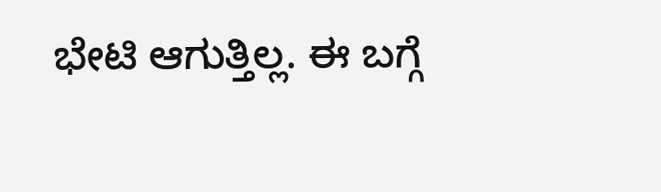ಭೇಟಿ ಆಗುತ್ತಿಲ್ಲ. ಈ ಬಗ್ಗೆ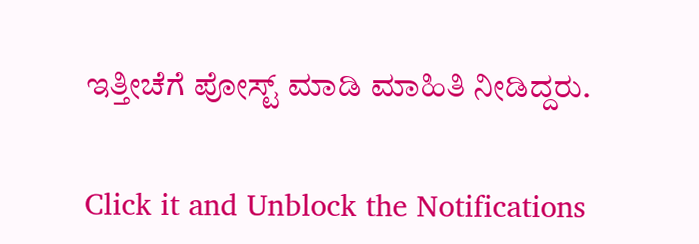ಇತ್ತೀಚೆಗೆ ಪೋಸ್ಟ್ ಮಾಡಿ ಮಾಹಿತಿ ನೀಡಿದ್ದರು.


Click it and Unblock the Notifications